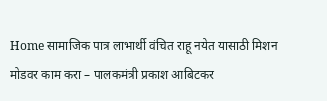Home सामाजिक पात्र लाभार्थी वंचित राहू नयेत यासाठी मिशन मोडवर काम करा – पालकमंत्री प्रकाश आबिटकर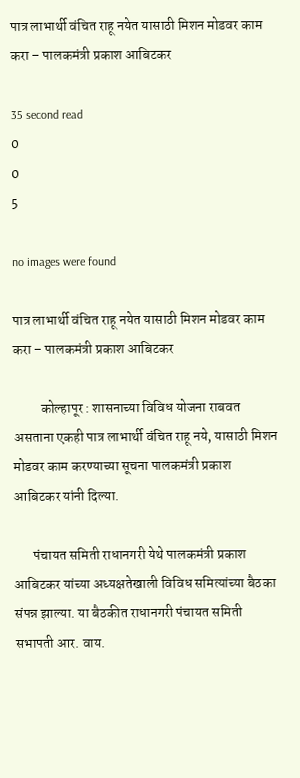पात्र लाभार्थी वंचित राहू नयेत यासाठी मिशन मोडवर काम करा – पालकमंत्री प्रकाश आबिटकर

35 second read
0
0
5

no images were found

पात्र लाभार्थी वंचित राहू नयेत यासाठी मिशन मोडवर काम करा – पालकमंत्री प्रकाश आबिटकर

          कोल्हापूर : शासनाच्या विविध योजना राबवत असताना एकही पात्र लाभार्थी वंचित राहू नये, यासाठी मिशन मोडवर काम करण्याच्या सूचना पालकमंत्री प्रकाश आबिटकर यांनी दिल्या.

       पंचायत समिती राधानगरी येथे पालकमंत्री प्रकाश आबिटकर यांच्या अध्यक्षतेखाली विविध समित्यांच्या बैठका संपन्न झाल्या. या बैठकीत राधानगरी पंचायत समिती सभापती आर. वाय.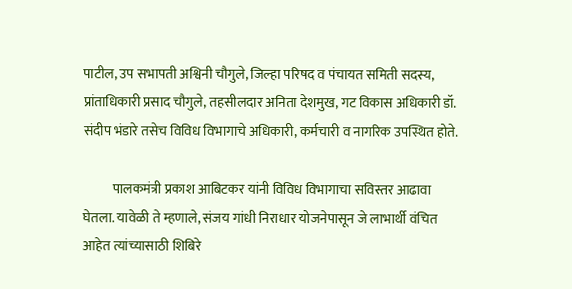पाटील, उप सभापती अश्विनी चौगुले, जिल्हा परिषद व पंचायत समिती सदस्य, प्रांताधिकारी प्रसाद चौगुले, तहसीलदार अनिता देशमुख, गट विकास अधिकारी डॉ. संदीप भंडारे तसेच विविध विभागाचे अधिकारी, कर्मचारी व नागरिक उपस्थित होते.

           पालकमंत्री प्रकाश आबिटकर यांनी विविध विभागाचा सविस्तर आढावा घेतला. यावेळी ते म्हणाले, संजय गांधी निराधार योजनेपासून जे लाभार्थी वंचित आहेत त्यांच्यासाठी शिबिरे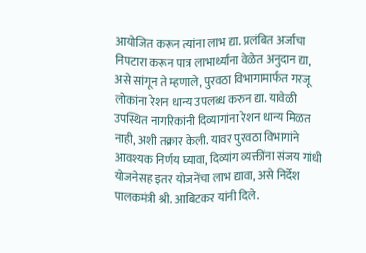आयोजित करून त्यांना लाभ द्या. प्रलंबित अर्जांचा निपटारा करून पात्र लाभार्थ्यांना वेळेत अनुदान द्या, असे सांगून ते म्हणाले, पुरवठा विभागामार्फत गरजू लोकांना रेशन धान्य उपलब्ध करुन द्या. यावेळी उपस्थित नागरिकांनी दिव्यागांना रेशन धान्य मिळत नाही, अशी तक्रार केली. यावर पुरवठा विभागांने आवश्यक निर्णय घ्यावा, दिव्यांग व्यक्तींना संजय गांधी योजनेसह इतर योजनेंचा लाभ द्यावा, असे निर्देश पालकमंत्री श्री. आबिटकर यांनी दिले.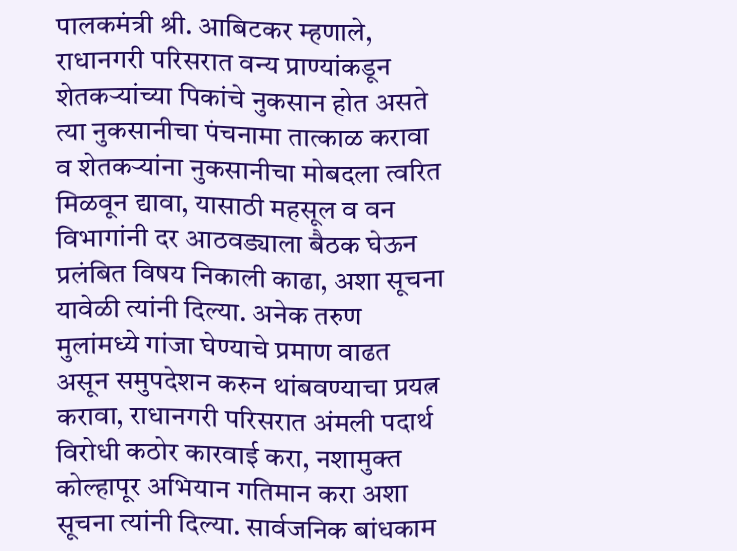पालकमंत्री श्री. आबिटकर म्हणाले, राधानगरी परिसरात वन्य प्राण्यांकडून शेतकऱ्यांच्या पिकांचे नुकसान होत असते त्या नुकसानीचा पंचनामा तात्काळ करावा व शेतकऱ्यांना नुकसानीचा मोबदला त्वरित मिळवून द्यावा, यासाठी महसूल व वन विभागांनी दर आठवड्याला बैठक घेऊन प्रलंबित विषय निकाली काढा, अशा सूचना यावेळी त्यांनी दिल्या. अनेक तरुण मुलांमध्ये गांजा घेण्याचे प्रमाण वाढत असून समुपदेशन करुन थांबवण्याचा प्रयत्न करावा, राधानगरी परिसरात अंमली पदार्थ विरोधी कठोर कारवाई करा, नशामुक्त कोल्हापूर अभियान गतिमान करा अशा सूचना त्यांनी दिल्या. सार्वजनिक बांधकाम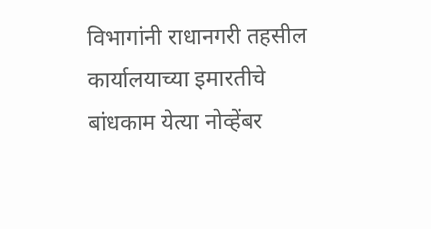विभागांनी राधानगरी तहसील कार्यालयाच्या इमारतीचे बांधकाम येत्या नोव्हेंबर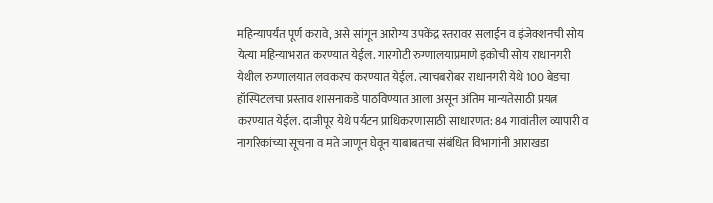महिन्यापर्यंत पूर्ण करावे, असे सांगून आरोग्य उपकेंद्र स्तरावर सलाईन व इंजेक्शनची सोय येत्या महिन्याभरात करण्यात येईल. गारगोटी रुग्णालयाप्रमाणे इकोची सोय राधानगरी येथील रुग्णालयात लवकरच करण्यात येईल. त्याचबरोबर राधानगरी येथे 100 बेडचा हॉस्पिटलचा प्रस्ताव शासनाकडे पाठविण्यात आला असून अंतिम मान्यतेसाठी प्रयत्न करण्यात येईल. दाजीपूर येथे पर्यटन प्राधिकरणासाठी साधारणत: 84 गावांतील व्यापारी व नागरिकांच्या सूचना व मते जाणून घेवून याबाबतचा संबंधित विभागांनी आराखडा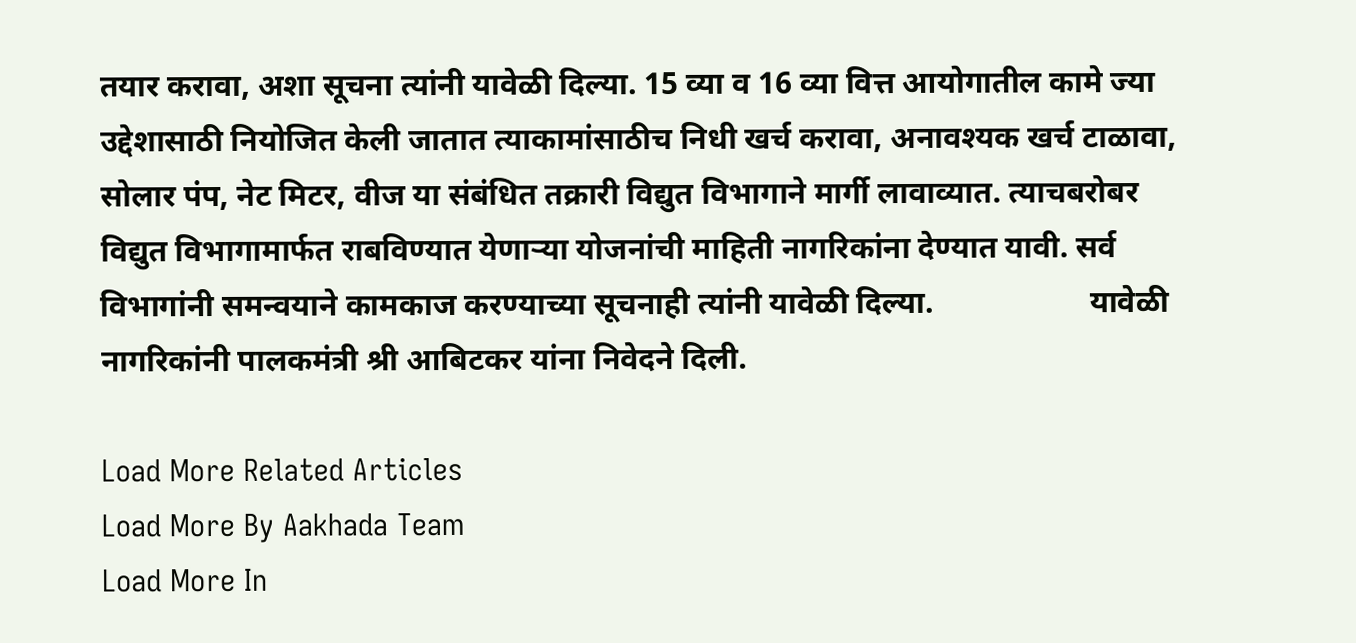तयार करावा, अशा सूचना त्यांनी यावेळी दिल्या. 15 व्या व 16 व्या वित्त आयोगातील कामे ज्या उद्देशासाठी नियोजित केली जातात त्याकामांसाठीच निधी खर्च करावा, अनावश्यक खर्च टाळावा, सोलार पंप, नेट मिटर, वीज या संबंधित तक्रारी विद्युत विभागाने मार्गी लावाव्यात. त्याचबरोबर विद्युत विभागामार्फत राबविण्यात येणाऱ्या योजनांची माहिती नागरिकांना देण्यात यावी. सर्व विभागांनी समन्वयाने कामकाज करण्याच्या सूचनाही त्यांनी यावेळी दिल्या.                    यावेळी नागरिकांनी पालकमंत्री श्री आबिटकर यांना निवेदने दिली.

Load More Related Articles
Load More By Aakhada Team
Load More In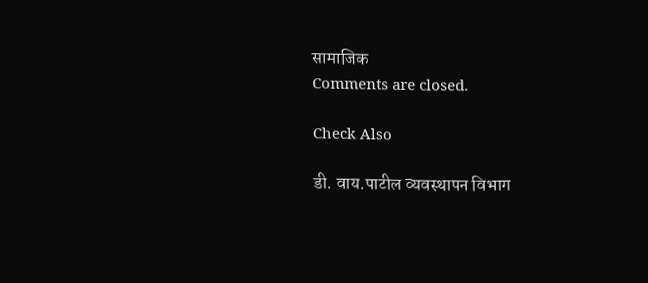सामाजिक
Comments are closed.

Check Also

डी. वाय.पाटील व्यवस्थापन विभाग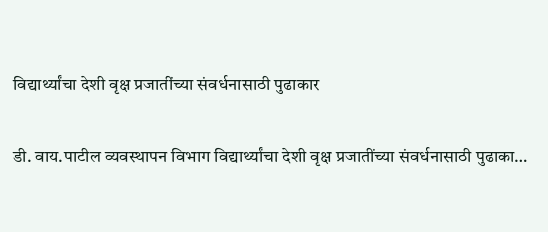विद्यार्थ्यांचा देशी वृक्ष प्रजातींच्या संवर्धनासाठी पुढाकार

डी. वाय.पाटील व्यवस्थापन विभाग विद्यार्थ्यांचा देशी वृक्ष प्रजातींच्या संवर्धनासाठी पुढाका…